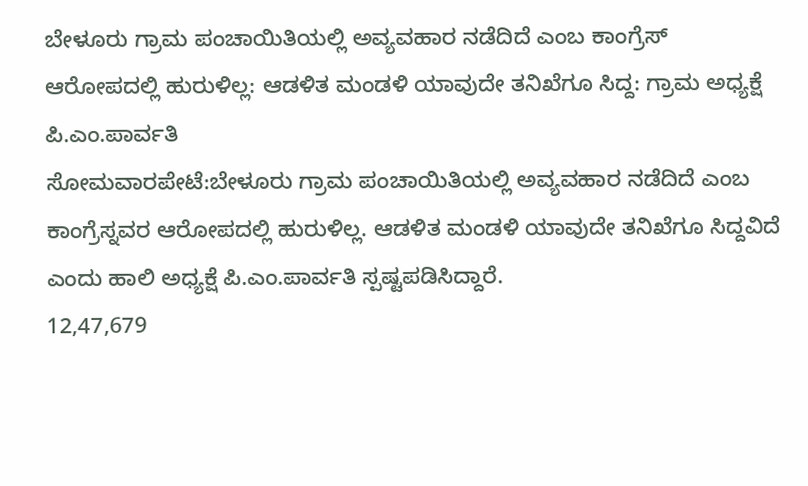ಬೇಳೂರು ಗ್ರಾಮ ಪಂಚಾಯಿತಿಯಲ್ಲಿ ಅವ್ಯವಹಾರ ನಡೆದಿದೆ ಎಂಬ ಕಾಂಗ್ರೆಸ್ ಆರೋಪದಲ್ಲಿ ಹುರುಳಿಲ್ಲ: ಆಡಳಿತ ಮಂಡಳಿ ಯಾವುದೇ ತನಿಖೆಗೂ ಸಿದ್ದ: ಗ್ರಾಮ ಅಧ್ಯಕ್ಷೆ ಪಿ.ಎಂ.ಪಾರ್ವತಿ
ಸೋಮವಾರಪೇಟೆ:ಬೇಳೂರು ಗ್ರಾಮ ಪಂಚಾಯಿತಿಯಲ್ಲಿ ಅವ್ಯವಹಾರ ನಡೆದಿದೆ ಎಂಬ ಕಾಂಗ್ರೆಸ್ನವರ ಆರೋಪದಲ್ಲಿ ಹುರುಳಿಲ್ಲ. ಆಡಳಿತ ಮಂಡಳಿ ಯಾವುದೇ ತನಿಖೆಗೂ ಸಿದ್ದವಿದೆ ಎಂದು ಹಾಲಿ ಅಧ್ಯಕ್ಷೆ ಪಿ.ಎಂ.ಪಾರ್ವತಿ ಸ್ಪಷ್ಟಪಡಿಸಿದ್ದಾರೆ.
12,47,679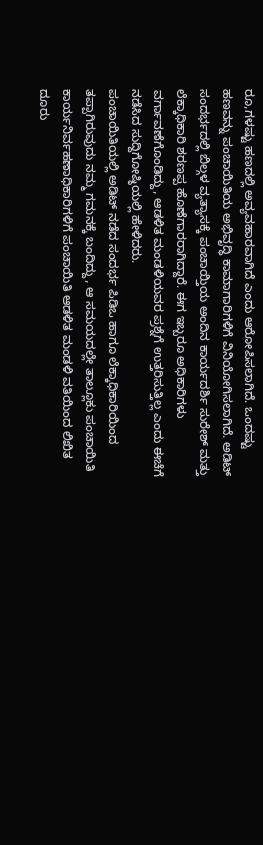ರೂ,ಗಳಷ್ಟು ಹಣದಲ್ಲಿ ಅವ್ಯವಹಾರವಾಗಿದೆ ಎಂದು ಆರೋಪಿಸಲಾಗಿದೆ. ಒಂದಷ್ಟು ಹಣವನ್ನು ಪಂಚಾಯಿತಿಯ ಅಭಿವೃದ್ಧಿ ಕಾಮಾಗಾರಿಗಳಿಗೆ ವಿನಿಯೋಗಿಸಲಾಗಿದೆ. ಅಡಿಟ್ ಸಂದರ್ಭದಲ್ಲಿ ಬಿಲ್ಗಳ ವ್ಯತ್ಯಾಸಕ್ಕೆ ಪಂಚಾಯ್ತಿಯ ಅಂದಿನ ಕಾರ್ಯದರ್ಶಿ ಸುರೇಶ್ ಮತ್ತು ಲೆಕ್ಕಾಧಿಕಾರಿ ಶರಣಪ್ಪ ಹೊಣೆಗಾರರಾಗಿದ್ದಾರೆ. ಈಗ ಇಬ್ಬರೂ ಅಧಿಕಾರಿಗಳು ವರ್ಗಾವಣೆಗೊಂಡಿದ್ದು, ಆಡಳಿತ ಮಂಡಳಿಯವರ ಪ್ರಶ್ನೆಗೆ ಉತ್ತರಿಸುತ್ತಿಲ್ಲ ಎಂದು ಈಚೆಗೆ ನಡೆಸಿದ ಸುದ್ದಿಗೋಷ್ಠಿಯಲ್ಲಿ ಹೇಳಿದರು.
ಪಂಚಾಯಿತಿಯಲ್ಲಿ ಅಡಿಟ್ ನಡೆದ ಸಂದರ್ಭ ಪಿಡಿಒ ಹಾಗೂ ಲೆಕ್ಕಾಧಿಕಾರಿಯಿಂದ ತಪ್ಪಾಗಿರುವುದು ನಮ್ಮ ಗಮನಕ್ಕೆ ಬಂದಿದ್ದು, ಆ ಸಮಯದಲ್ಲೇ ತಾಲ್ಲೂಕು ಪಂಚಾಯಿತಿ ಕಾರ್ಯನಿರ್ವಹಣಾಧಿಕಾರಿಗಳಿಗೆ ಪಂಚಾಯಿತಿ ಆಡಳಿತ ಮಂಡಳಿ ವತಿಯಿಂದ ಲಿಖಿತ ದೂರು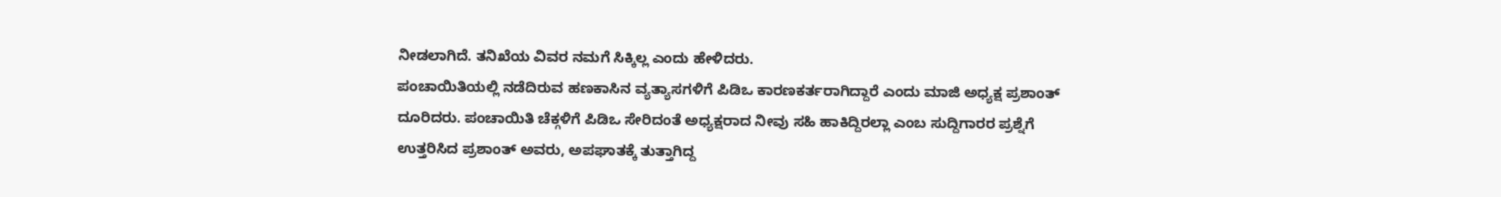ನೀಡಲಾಗಿದೆ. ತನಿಖೆಯ ವಿವರ ನಮಗೆ ಸಿಕ್ಕಿಲ್ಲ ಎಂದು ಹೇಳಿದರು.
ಪಂಚಾಯಿತಿಯಲ್ಲಿ ನಡೆದಿರುವ ಹಣಕಾಸಿನ ವ್ಯತ್ಯಾಸಗಳಿಗೆ ಪಿಡಿಒ ಕಾರಣಕರ್ತರಾಗಿದ್ದಾರೆ ಎಂದು ಮಾಜಿ ಅಧ್ಯಕ್ಷ ಪ್ರಶಾಂತ್ ದೂರಿದರು. ಪಂಚಾಯಿತಿ ಚೆಕ್ಗಳಿಗೆ ಪಿಡಿಒ ಸೇರಿದಂತೆ ಅಧ್ಯಕ್ಷರಾದ ನೀವು ಸಹಿ ಹಾಕಿದ್ದಿರಲ್ಲಾ ಎಂಬ ಸುದ್ದಿಗಾರರ ಪ್ರಶ್ನೆಗೆ ಉತ್ತರಿಸಿದ ಪ್ರಶಾಂತ್ ಅವರು, ಅಪಘಾತಕ್ಕೆ ತುತ್ತಾಗಿದ್ದ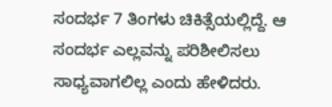ಸಂದರ್ಭ 7 ತಿಂಗಳು ಚಿಕಿತ್ಸೆಯಲ್ಲಿದ್ದೆ. ಆ ಸಂದರ್ಭ ಎಲ್ಲವನ್ನು ಪರಿಶೀಲಿಸಲು ಸಾಧ್ಯವಾಗಲಿಲ್ಲ ಎಂದು ಹೇಳಿದರು.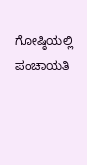ಗೋಷ್ಠಿಯಲ್ಲಿ ಪಂಚಾಯತಿ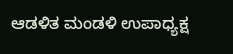ಆಡಳಿತ ಮಂಡಳಿ ಉಪಾಧ್ಯಕ್ಷ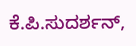ಕೆ.ಪಿ.ಸುದರ್ಶನ್,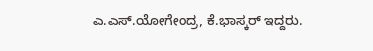ಎ.ಎಸ್.ಯೋಗೇಂದ್ರ, ಕೆ.ಭಾಸ್ಕರ್ ಇದ್ದರು.